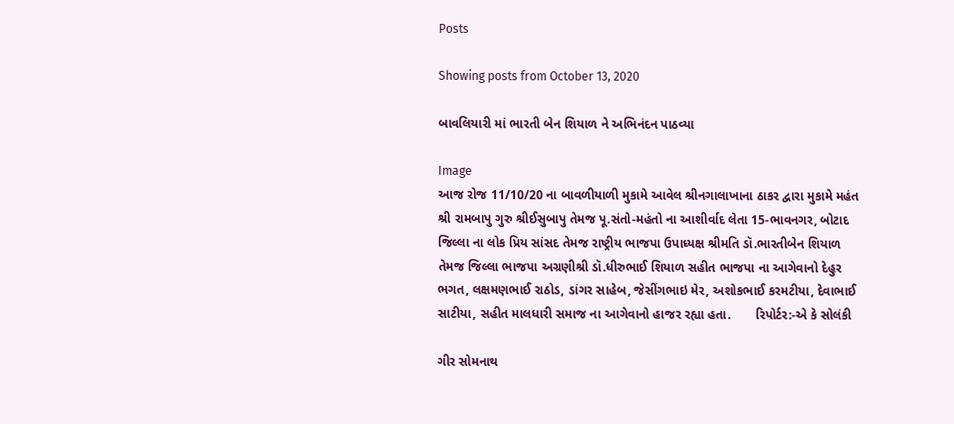Posts

Showing posts from October 13, 2020

બાવલિયારી માં ભારતી બેન શિયાળ ને અભિનંદન પાઠવ્યા

Image
આજ રોજ 11/10/20 ના બાવળીયાળી મુકામે આવેલ શ્રીનગાલાખાના ઠાકર દ્વારા મુકામે મહંત શ્રી રામબાપુ ગુરુ શ્રીઈસુબાપુ તેમજ પૂ.સંતો-મહંતો ના આશીર્વાદ લેતા 15-ભાવનગર, બોટાદ જિલ્લા ના લોક પ્રિય સાંસદ તેમજ રાષ્ટ્રીય ભાજપા ઉપાધ્યક્ષ શ્રીમતિ ડૉ.ભારતીબેન શિયાળ તેમજ જિલ્લા ભાજપા અગ્રણીશ્રી ડૉ.ધીરુભાઈ શિયાળ સહીત ભાજપા ના આગેવાનો દેહુર ભગત, લક્ષમણભાઈ રાઠોડ, ડાંગર સાહેબ, જેસીંગભાઇ મેર, અશોકભાઈ કરમટીયા, દેવાભાઈ સાટીયા, સહીત માલધારી સમાજ ના આગેવાનો હાજર રહ્યા હતા.       રિપોર્ટર:-એ કે સોલંકી

ગીર સોમનાથ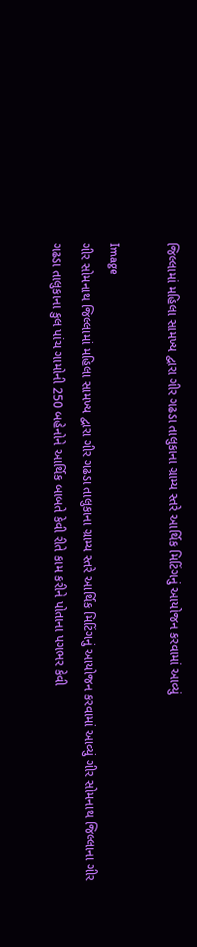જિલ્લામાં મહિલા સામખ્ય દ્વારા ગીર ગઢડા તાલુકાના ગ્રામ્ય સ્તરે આર્થિક મિટિંગનું આયોજન કરવામાં આવ્યું

Image
ગીર સોમનાથ જિલ્લામાં મહિલા સામખ્ય દ્વારા ગીર ગઢડા તાલુકાના ગ્રામ્ય સ્તરે આર્થિક મિટિંગનું આયોજન કરવામાં આવ્યું ગીર સોમનાથ જિલ્લાના ગીર ગઢડા તાલુકાના કુલ પાંચ ગામોની 250 બહેનોને આર્થિક બાબતે કેવી રીતે કામ કરીને પોતાના પગભર કેવી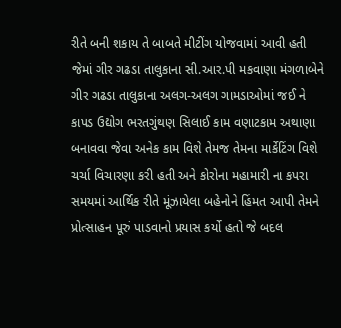રીતે બની શકાય તે બાબતે મીટીંગ યોજવામાં આવી હતી જેમાં ગીર ગઢડા તાલુકાના સી.આર.પી મકવાણા મંગળાબેને ગીર ગઢડા તાલુકાના અલગ-અલગ ગામડાઓમાં જઈ ને કાપડ ઉદ્યોગ ભરતગુંથણ સિલાઈ કામ વણાટકામ અથાણા બનાવવા જેવા અનેક કામ વિશે તેમજ તેમના માર્કેટિંગ વિશે ચર્ચા વિચારણા કરી હતી અને કોરોના મહામારી ના કપરા સમયમાં આર્થિક રીતે મૂંઝાયેલા બહેનોને હિંમત આપી તેમને પ્રોત્સાહન પૂરું પાડવાનો પ્રયાસ કર્યો હતો જે બદલ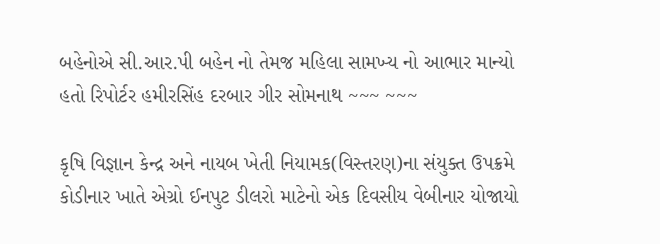બહેનોએ સી.આર.પી બહેન નો તેમજ મહિલા સામખ્ય નો આભાર માન્યો હતો રિપોર્ટર હમીરસિંહ દરબાર ગીર સોમનાથ ~~~ ~~~

કૃષિ વિજ્ઞાન કેન્દ્ર અને નાયબ ખેતી નિયામક(વિસ્તરણ)ના સંયુક્ત ઉપક્રમે કોડીનાર ખાતે એગ્રો ઈનપુટ ડીલરો માટેનો એક દિવસીય વેબીનાર યોજાયો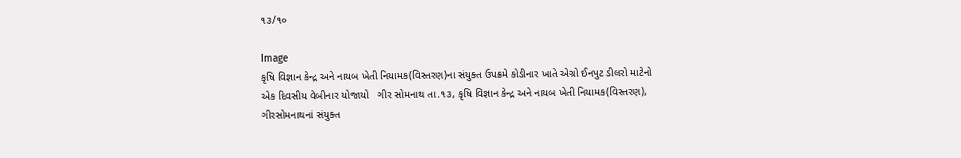૧૩/૧૦

Image
કૃષિ વિજ્ઞાન કેન્દ્ર અને નાયબ ખેતી નિયામક(વિસ્તરણ)ના સંયુક્ત ઉપક્રમે કોડીનાર ખાતે એગ્રો ઈનપુટ ડીલરો માટેનો એક દિવસીય વેબીનાર યોજાયો   ગીર સોમનાથ તા.૧૩, કૃષિ વિજ્ઞાન કેન્દ્ર અને નાયબ ખેતી નિયામક(વિસ્તરણ), ગીરસોમનાથનાં સંયુક્ત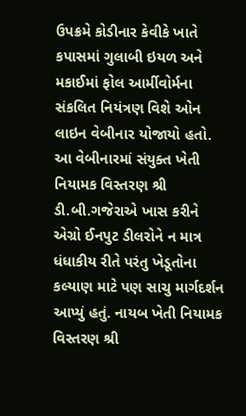ઉપક્રમે કોડીનાર કેવીકે ખાતે કપાસમાં ગુલાબી ઇયળ અને મકાઈમાં ફોલ આર્મીવોર્મના સંકલિત નિયંત્રણ વિશે ઓન લાઇન વેબીનાર યોજાયો હતો.    આ વેબીનારમાં સંયુક્ત ખેતી નિયામક વિસ્તરણ શ્રી ડી.બી.ગજેરાએ ખાસ કરીને એગ્રો ઈનપુટ ડીલરોને ન માત્ર ધંધાકીય રીતે પરંતુ ખેડૂતોના કલ્યાણ માટે પણ સાચુ માર્ગદર્શન આપ્યું હતું. નાયબ ખેતી નિયામક વિસ્તરણ શ્રી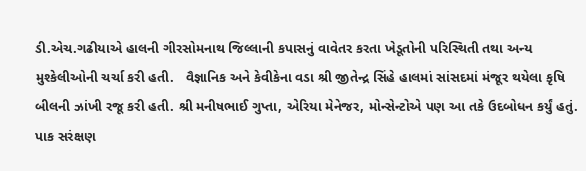ડી.એચ.ગઢીયાએ હાલની ગીરસોમનાથ જિલ્લાની કપાસનું વાવેતર કરતા ખેડૂતોની પરિસ્થિતી તથા અન્ય મુશ્કેલીઓની ચર્ચા કરી હતી.   વૈજ્ઞાનિક અને કેવીકેના વડા શ્રી જીતેન્દ્ર સિંહે હાલમાં સાંસદમાં મંજૂર થયેલા કૃષિ બીલની ઝાંખી રજૂ કરી હતી. શ્રી મનીષભાઈ ગુપ્તા, એરિયા મેનેજર, મોન્સેન્ટોએ પણ આ તકે ઉદબોધન કર્યું હતું. પાક સરંક્ષણ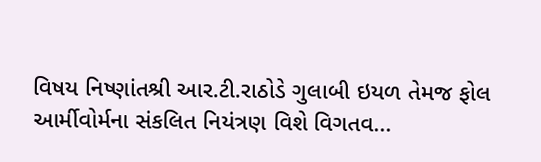વિષય નિષ્ણાંતશ્રી આર.ટી.રાઠોડે ગુલાબી ઇયળ તેમજ ફોલ આર્મીવોર્મના સંકલિત નિયંત્રણ વિશે વિગતવ...